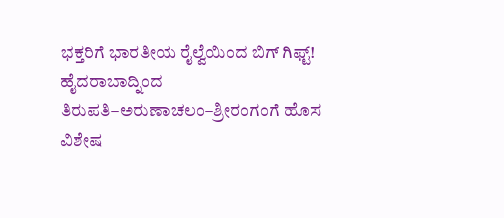ಭಕ್ತರಿಗೆ ಭಾರತೀಯ ರೈಲ್ವೆಯಿಂದ ಬಿಗ್ ಗಿಫ್ಟ್! ಹೈದರಾಬಾದ್ನಿಂದ ತಿರುಪತಿ–ಅರುಣಾಚಲಂ–ಶ್ರೀರಂಗಂಗೆ ಹೊಸ ವಿಶೇಷ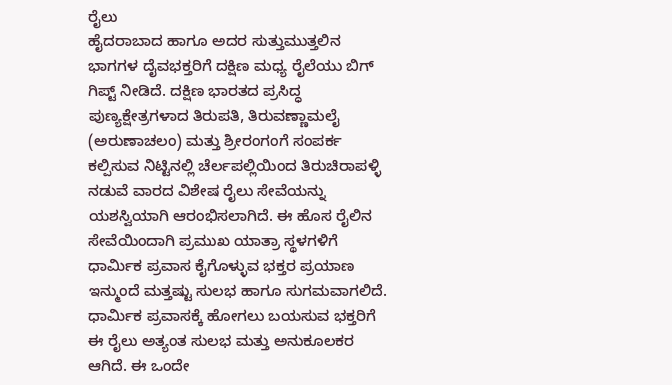ರೈಲು
ಹೈದರಾಬಾದ ಹಾಗೂ ಅದರ ಸುತ್ತುಮುತ್ತಲಿನ ಭಾಗಗಳ ದೈವಭಕ್ತರಿಗೆ ದಕ್ಷಿಣ ಮಧ್ಯ ರೈಲೆಯು ಬಿಗ್ ಗಿಪ್ಟ್ ನೀಡಿದೆ. ದಕ್ಷಿಣ ಭಾರತದ ಪ್ರಸಿದ್ಧ ಪುಣ್ಯಕ್ಷೇತ್ರಗಳಾದ ತಿರುಪತಿ, ತಿರುವಣ್ಣಾಮಲೈ (ಅರುಣಾಚಲಂ) ಮತ್ತು ಶ್ರೀರಂಗಂಗೆ ಸಂಪರ್ಕ ಕಲ್ಪಿಸುವ ನಿಟ್ಟಿನಲ್ಲಿ ಚೆರ್ಲಪಲ್ಲಿಯಿಂದ ತಿರುಚಿರಾಪಳ್ಳಿ ನಡುವೆ ವಾರದ ವಿಶೇಷ ರೈಲು ಸೇವೆಯನ್ನು ಯಶಸ್ವಿಯಾಗಿ ಆರಂಭಿಸಲಾಗಿದೆ. ಈ ಹೊಸ ರೈಲಿನ ಸೇವೆಯಿಂದಾಗಿ ಪ್ರಮುಖ ಯಾತ್ರಾ ಸ್ಥಳಗಳಿಗೆ ಧಾರ್ಮಿಕ ಪ್ರವಾಸ ಕೈಗೊಳ್ಳುವ ಭಕ್ತರ ಪ್ರಯಾಣ ಇನ್ಮುಂದೆ ಮತ್ತಷ್ಟು ಸುಲಭ ಹಾಗೂ ಸುಗಮವಾಗಲಿದೆ.
ಧಾರ್ಮಿಕ ಪ್ರವಾಸಕ್ಕೆ ಹೋಗಲು ಬಯಸುವ ಭಕ್ತರಿಗೆ ಈ ರೈಲು ಅತ್ಯಂತ ಸುಲಭ ಮತ್ತು ಅನುಕೂಲಕರ ಆಗಿದೆ. ಈ ಒಂದೇ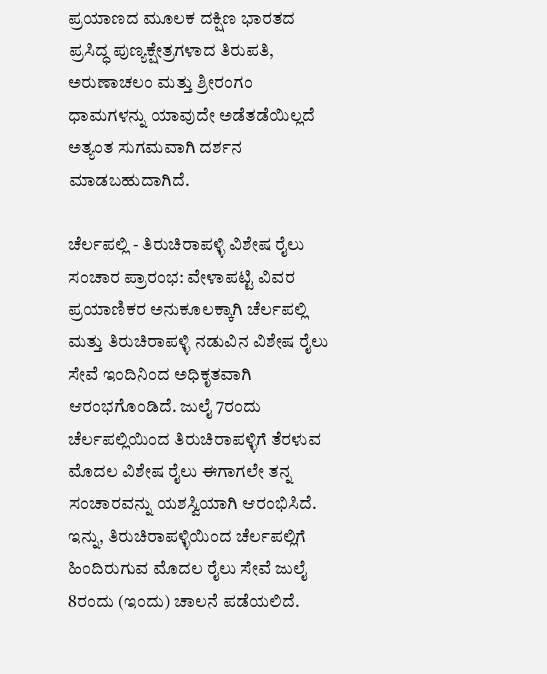ಪ್ರಯಾಣದ ಮೂಲಕ ದಕ್ಷಿಣ ಭಾರತದ ಪ್ರಸಿದ್ಧ ಪುಣ್ಯಕ್ಷೇತ್ರಗಳಾದ ತಿರುಪತಿ, ಅರುಣಾಚಲಂ ಮತ್ತು ಶ್ರೀರಂಗಂ ಧಾಮಗಳನ್ನು ಯಾವುದೇ ಅಡೆತಡೆಯಿಲ್ಲದೆ ಅತ್ಯಂತ ಸುಗಮವಾಗಿ ದರ್ಶನ ಮಾಡಬಹುದಾಗಿದೆ.

ಚೆರ್ಲಪಲ್ಲಿ - ತಿರುಚಿರಾಪಳ್ಳಿ ವಿಶೇಷ ರೈಲು ಸಂಚಾರ ಪ್ರಾರಂಭ: ವೇಳಾಪಟ್ಟಿ ವಿವರ
ಪ್ರಯಾಣಿಕರ ಅನುಕೂಲಕ್ಕಾಗಿ ಚೆರ್ಲಪಲ್ಲಿ ಮತ್ತು ತಿರುಚಿರಾಪಳ್ಳಿ ನಡುವಿನ ವಿಶೇಷ ರೈಲು ಸೇವೆ ಇಂದಿನಿಂದ ಅಧಿಕೃತವಾಗಿ ಆರಂಭಗೊಂಡಿದೆ. ಜುಲೈ 7ರಂದು ಚೆರ್ಲಪಲ್ಲಿಯಿಂದ ತಿರುಚಿರಾಪಳ್ಳಿಗೆ ತೆರಳುವ ಮೊದಲ ವಿಶೇಷ ರೈಲು ಈಗಾಗಲೇ ತನ್ನ ಸಂಚಾರವನ್ನು ಯಶಸ್ವಿಯಾಗಿ ಆರಂಭಿಸಿದೆ. ಇನ್ನು, ತಿರುಚಿರಾಪಳ್ಳಿಯಿಂದ ಚೆರ್ಲಪಲ್ಲಿಗೆ ಹಿಂದಿರುಗುವ ಮೊದಲ ರೈಲು ಸೇವೆ ಜುಲೈ 8ರಂದು (ಇಂದು) ಚಾಲನೆ ಪಡೆಯಲಿದೆ.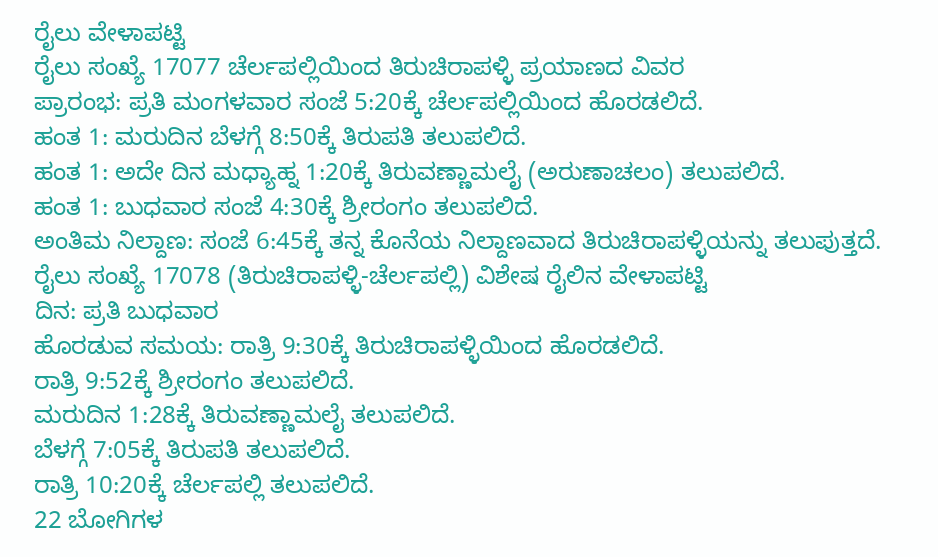ರೈಲು ವೇಳಾಪಟ್ಟಿ
ರೈಲು ಸಂಖ್ಯೆ 17077 ಚೆರ್ಲಪಲ್ಲಿಯಿಂದ ತಿರುಚಿರಾಪಳ್ಳಿ ಪ್ರಯಾಣದ ವಿವರ
ಪ್ರಾರಂಭ: ಪ್ರತಿ ಮಂಗಳವಾರ ಸಂಜೆ 5:20ಕ್ಕೆ ಚೆರ್ಲಪಲ್ಲಿಯಿಂದ ಹೊರಡಲಿದೆ.
ಹಂತ 1: ಮರುದಿನ ಬೆಳಗ್ಗೆ 8:50ಕ್ಕೆ ತಿರುಪತಿ ತಲುಪಲಿದೆ.
ಹಂತ 1: ಅದೇ ದಿನ ಮಧ್ಯಾಹ್ನ 1:20ಕ್ಕೆ ತಿರುವಣ್ಣಾಮಲೈ (ಅರುಣಾಚಲಂ) ತಲುಪಲಿದೆ.
ಹಂತ 1: ಬುಧವಾರ ಸಂಜೆ 4:30ಕ್ಕೆ ಶ್ರೀರಂಗಂ ತಲುಪಲಿದೆ.
ಅಂತಿಮ ನಿಲ್ದಾಣ: ಸಂಜೆ 6:45ಕ್ಕೆ ತನ್ನ ಕೊನೆಯ ನಿಲ್ದಾಣವಾದ ತಿರುಚಿರಾಪಳ್ಳಿಯನ್ನು ತಲುಪುತ್ತದೆ.
ರೈಲು ಸಂಖ್ಯೆ 17078 (ತಿರುಚಿರಾಪಳ್ಳಿ-ಚೆರ್ಲಪಲ್ಲಿ) ವಿಶೇಷ ರೈಲಿನ ವೇಳಾಪಟ್ಟಿ
ದಿನ: ಪ್ರತಿ ಬುಧವಾರ
ಹೊರಡುವ ಸಮಯ: ರಾತ್ರಿ 9:30ಕ್ಕೆ ತಿರುಚಿರಾಪಳ್ಳಿಯಿಂದ ಹೊರಡಲಿದೆ.
ರಾತ್ರಿ 9:52ಕ್ಕೆ ಶ್ರೀರಂಗಂ ತಲುಪಲಿದೆ.
ಮರುದಿನ 1:28ಕ್ಕೆ ತಿರುವಣ್ಣಾಮಲೈ ತಲುಪಲಿದೆ.
ಬೆಳಗ್ಗೆ 7:05ಕ್ಕೆ ತಿರುಪತಿ ತಲುಪಲಿದೆ.
ರಾತ್ರಿ 10:20ಕ್ಕೆ ಚೆರ್ಲಪಲ್ಲಿ ತಲುಪಲಿದೆ.
22 ಬೋಗಿಗಳ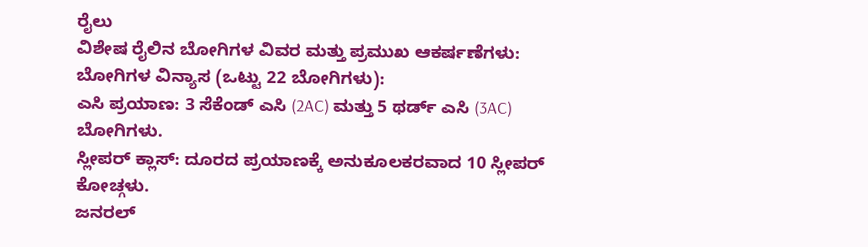ರೈಲು
ವಿಶೇಷ ರೈಲಿನ ಬೋಗಿಗಳ ವಿವರ ಮತ್ತು ಪ್ರಮುಖ ಆಕರ್ಷಣೆಗಳು:
ಬೋಗಿಗಳ ವಿನ್ಯಾಸ (ಒಟ್ಟು 22 ಬೋಗಿಗಳು):
ಎಸಿ ಪ್ರಯಾಣ: 3 ಸೆಕೆಂಡ್ ಎಸಿ (2AC) ಮತ್ತು 5 ಥರ್ಡ್ ಎಸಿ (3AC) ಬೋಗಿಗಳು.
ಸ್ಲೀಪರ್ ಕ್ಲಾಸ್: ದೂರದ ಪ್ರಯಾಣಕ್ಕೆ ಅನುಕೂಲಕರವಾದ 10 ಸ್ಲೀಪರ್ ಕೋಚ್ಗಳು.
ಜನರಲ್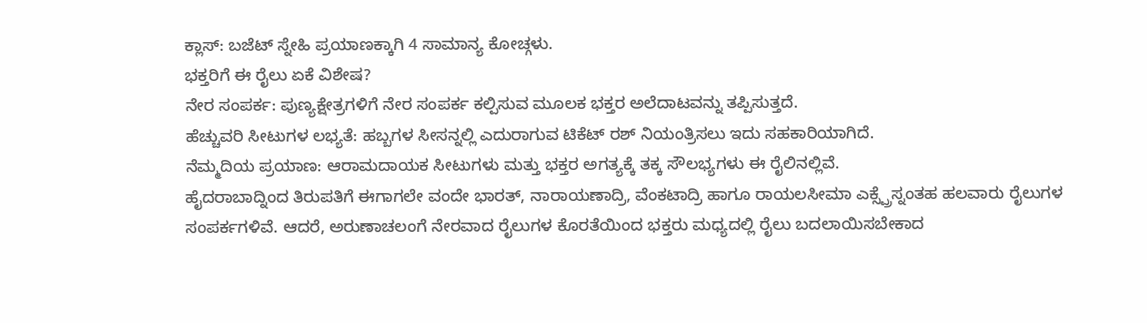ಕ್ಲಾಸ್: ಬಜೆಟ್ ಸ್ನೇಹಿ ಪ್ರಯಾಣಕ್ಕಾಗಿ 4 ಸಾಮಾನ್ಯ ಕೋಚ್ಗಳು.
ಭಕ್ತರಿಗೆ ಈ ರೈಲು ಏಕೆ ವಿಶೇಷ?
ನೇರ ಸಂಪರ್ಕ: ಪುಣ್ಯಕ್ಷೇತ್ರಗಳಿಗೆ ನೇರ ಸಂಪರ್ಕ ಕಲ್ಪಿಸುವ ಮೂಲಕ ಭಕ್ತರ ಅಲೆದಾಟವನ್ನು ತಪ್ಪಿಸುತ್ತದೆ.
ಹೆಚ್ಚುವರಿ ಸೀಟುಗಳ ಲಭ್ಯತೆ: ಹಬ್ಬಗಳ ಸೀಸನ್ನಲ್ಲಿ ಎದುರಾಗುವ ಟಿಕೆಟ್ ರಶ್ ನಿಯಂತ್ರಿಸಲು ಇದು ಸಹಕಾರಿಯಾಗಿದೆ.
ನೆಮ್ಮದಿಯ ಪ್ರಯಾಣ: ಆರಾಮದಾಯಕ ಸೀಟುಗಳು ಮತ್ತು ಭಕ್ತರ ಅಗತ್ಯಕ್ಕೆ ತಕ್ಕ ಸೌಲಭ್ಯಗಳು ಈ ರೈಲಿನಲ್ಲಿವೆ.
ಹೈದರಾಬಾದ್ನಿಂದ ತಿರುಪತಿಗೆ ಈಗಾಗಲೇ ವಂದೇ ಭಾರತ್, ನಾರಾಯಣಾದ್ರಿ, ವೆಂಕಟಾದ್ರಿ ಹಾಗೂ ರಾಯಲಸೀಮಾ ಎಕ್ಸ್ಪ್ರೆಸ್ನಂತಹ ಹಲವಾರು ರೈಲುಗಳ ಸಂಪರ್ಕಗಳಿವೆ. ಆದರೆ, ಅರುಣಾಚಲಂಗೆ ನೇರವಾದ ರೈಲುಗಳ ಕೊರತೆಯಿಂದ ಭಕ್ತರು ಮಧ್ಯದಲ್ಲಿ ರೈಲು ಬದಲಾಯಿಸಬೇಕಾದ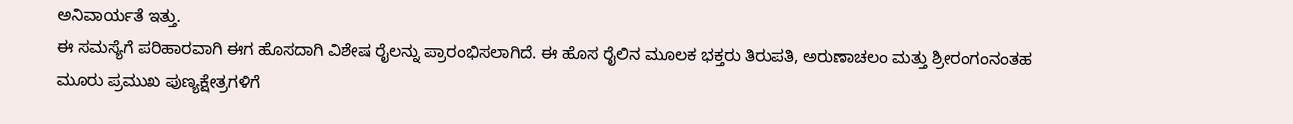ಅನಿವಾರ್ಯತೆ ಇತ್ತು.
ಈ ಸಮಸ್ಯೆಗೆ ಪರಿಹಾರವಾಗಿ ಈಗ ಹೊಸದಾಗಿ ವಿಶೇಷ ರೈಲನ್ನು ಪ್ರಾರಂಭಿಸಲಾಗಿದೆ. ಈ ಹೊಸ ರೈಲಿನ ಮೂಲಕ ಭಕ್ತರು ತಿರುಪತಿ, ಅರುಣಾಚಲಂ ಮತ್ತು ಶ್ರೀರಂಗಂನಂತಹ ಮೂರು ಪ್ರಮುಖ ಪುಣ್ಯಕ್ಷೇತ್ರಗಳಿಗೆ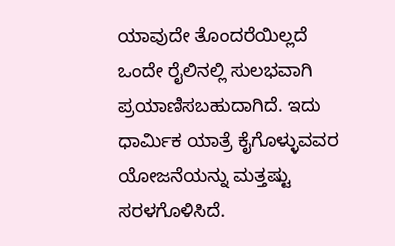ಯಾವುದೇ ತೊಂದರೆಯಿಲ್ಲದೆ ಒಂದೇ ರೈಲಿನಲ್ಲಿ ಸುಲಭವಾಗಿ ಪ್ರಯಾಣಿಸಬಹುದಾಗಿದೆ. ಇದು ಧಾರ್ಮಿಕ ಯಾತ್ರೆ ಕೈಗೊಳ್ಳುವವರ ಯೋಜನೆಯನ್ನು ಮತ್ತಷ್ಟು ಸರಳಗೊಳಿಸಿದೆ.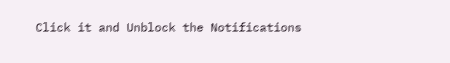Click it and Unblock the Notifications